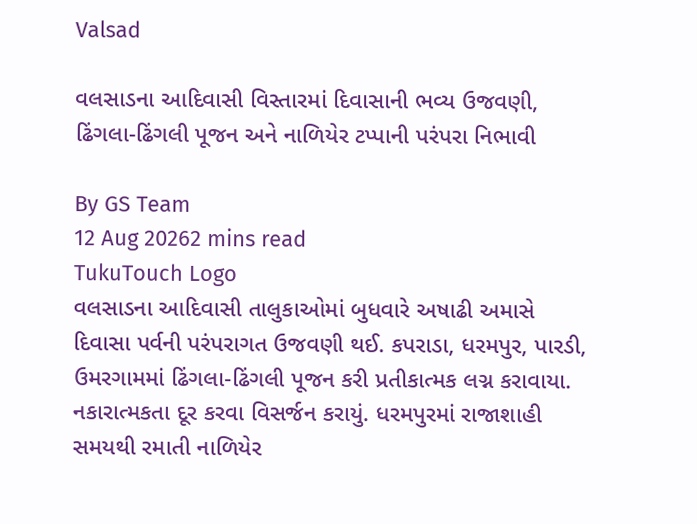Valsad

વલસાડના આદિવાસી વિસ્તારમાં દિવાસાની ભવ્ય ઉજવણી, ઢિંગલા-ઢિંગલી પૂજન અને નાળિયેર ટપ્પાની પરંપરા નિભાવી

By GS Team
12 Aug 20262 mins read
TukuTouch Logo
વલસાડના આદિવાસી તાલુકાઓમાં બુધવારે અષાઢી અમાસે દિવાસા પર્વની પરંપરાગત ઉજવણી થઈ. કપરાડા, ધરમપુર, પારડી, ઉમરગામમાં ઢિંગલા-ઢિંગલી પૂજન કરી પ્રતીકાત્મક લગ્ન કરાવાયા. નકારાત્મકતા દૂર કરવા વિસર્જન કરાયું. ધરમપુરમાં રાજાશાહી સમયથી રમાતી નાળિયેર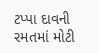ટપ્પા દાવની રમતમાં મોટી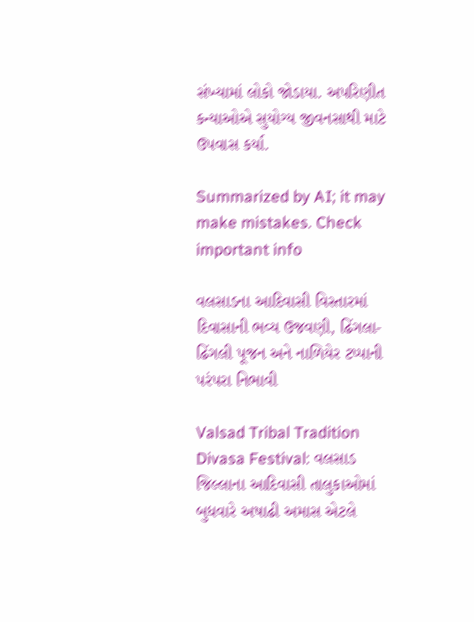સંખ્યામાં લોકો જોડાયા. અપરિણીત કન્યાઓએ સુયોગ્ય જીવનસાથી માટે ઉપવાસ કર્યા.

Summarized by AI; it may make mistakes. Check important info

વલસાડના આદિવાસી વિસ્તારમાં દિવાસાની ભવ્ય ઉજવણી, ઢિંગલા-ઢિંગલી પૂજન અને નાળિયેર ટપ્પાની પરંપરા નિભાવી

Valsad Tribal Tradition Divasa Festival: વલસાડ જિલ્લાના આદિવાસી તાલુકાઓમાં બુધવારે અષાઢી અમાસ એટલે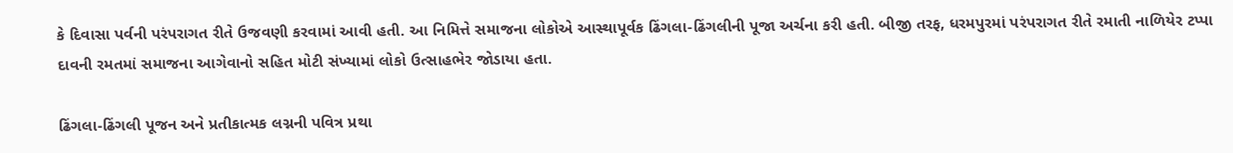કે દિવાસા પર્વની પરંપરાગત રીતે ઉજવણી કરવામાં આવી હતી. આ નિમિત્તે સમાજના લોકોએ આસ્થાપૂર્વક ઢિંગલા-ઢિંગલીની પૂજા અર્ચના કરી હતી. બીજી તરફ, ધરમપુરમાં પરંપરાગત રીતે રમાતી નાળિયેર ટપ્પા દાવની રમતમાં સમાજના આગેવાનો સહિત મોટી સંખ્યામાં લોકો ઉત્સાહભેર જોડાયા હતા.

ઢિંગલા-ઢિંગલી પૂજન અને પ્રતીકાત્મક લગ્નની પવિત્ર પ્રથા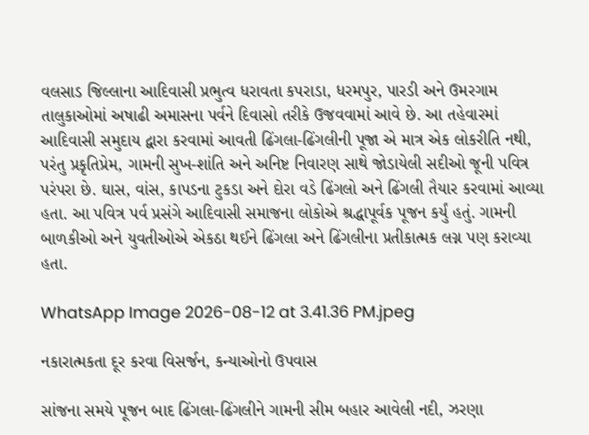વલસાડ જિલ્લાના આદિવાસી પ્રભુત્વ ધરાવતા કપરાડા, ધરમપુર, પારડી અને ઉમરગામ તાલુકાઓમાં અષાઢી અમાસના પર્વને દિવાસો તરીકે ઉજવવામાં આવે છે. આ તહેવારમાં આદિવાસી સમુદાય દ્વારા કરવામાં આવતી ઢિંગલા-ઢિંગલીની પૂજા એ માત્ર એક લોકરીતિ નથી, પરંતુ પ્રકૃતિપ્રેમ, ગામની સુખ-શાંતિ અને અનિષ્ટ નિવારણ સાથે જોડાયેલી સદીઓ જૂની પવિત્ર પરંપરા છે. ઘાસ, વાંસ, કાપડના ટુકડા અને દોરા વડે ઢિંગલો અને ઢિંગલી તૈયાર કરવામાં આવ્યા હતા. આ પવિત્ર પર્વ પ્રસંગે આદિવાસી સમાજના લોકોએ શ્રદ્ધાપૂર્વક પૂજન કર્યું હતું. ગામની બાળકીઓ અને યુવતીઓએ એકઠા થઈને ઢિંગલા અને ઢિંગલીના પ્રતીકાત્મક લગ્ન પણ કરાવ્યા હતા.

WhatsApp Image 2026-08-12 at 3.41.36 PM.jpeg

નકારાત્મકતા દૂર કરવા વિસર્જન, કન્યાઓનો ઉપવાસ

સાંજના સમયે પૂજન બાદ ઢિંગલા-ઢિંગલીને ગામની સીમ બહાર આવેલી નદી, ઝરણા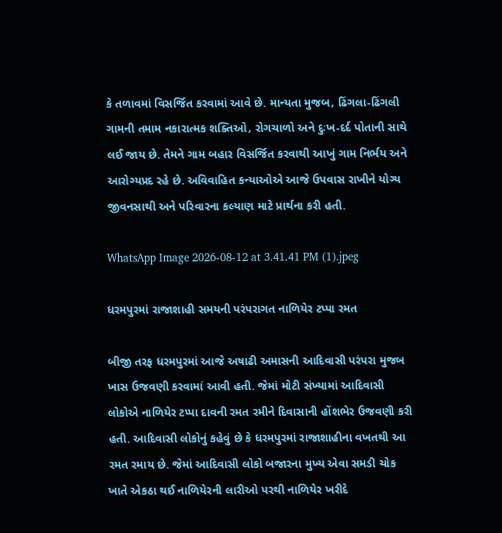કે તળાવમાં વિસર્જિત કરવામાં આવે છે. માન્યતા મુજબ, ઢિંગલા-ઢિંગલી ગામની તમામ નકારાત્મક શક્તિઓ, રોગચાળો અને દુઃખ-દર્દ પોતાની સાથે લઈ જાય છે. તેમને ગામ બહાર વિસર્જિત કરવાથી આખું ગામ નિર્ભય અને આરોગ્યપ્રદ રહે છે. અવિવાહિત કન્યાઓએ આજે ઉપવાસ રાખીને યોગ્ય જીવનસાથી અને પરિવારના કલ્યાણ માટે પ્રાર્થના કરી હતી.

WhatsApp Image 2026-08-12 at 3.41.41 PM (1).jpeg

ધરમપુરમાં રાજાશાહી સમયની પરંપરાગત નાળિયેર ટપ્પા રમત

બીજી તરફ ધરમપુરમાં આજે અષાઢી અમાસની આદિવાસી પરંપરા મુજબ ખાસ ઉજવણી કરવામાં આવી હતી. જેમાં મોટી સંખ્યામાં આદિવાસી લોકોએ નાળિયેર ટપ્પા દાવની રમત રમીને દિવાસાની હોંશભેર ઉજવણી કરી હતી. આદિવાસી લોકોનું કહેવું છે કે ધરમપુરમાં રાજાશાહીના વખતથી આ રમત રમાય છે. જેમાં આદિવાસી લોકો બજારના મુખ્ય એવા સમડી ચોક ખાતે એકઠા થઈ નાળિયેરની લારીઓ પરથી નાળિયેર ખરીદે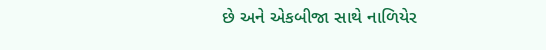છે અને એકબીજા સાથે નાળિયેર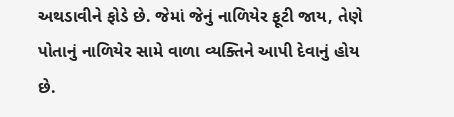અથડાવીને ફોડે છે. જેમાં જેનું નાળિયેર ફૂટી જાય, તેણે પોતાનું નાળિયેર સામે વાળા વ્યક્તિને આપી દેવાનું હોય છે.